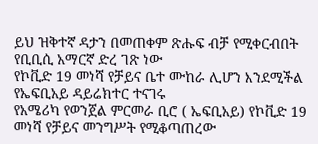ይህ ዝቅተኛ ዳታን በመጠቀም ጽሑፍ ብቻ የሚቀርብበት የቢቢሲ አማርኛ ድረ ገጽ ነው
የኮቪድ 19 መነሻ የቻይና ቤተ ሙከራ ሊሆን እንደሚችል የኤፍቢአይ ዳይሬክተር ተናገሩ
የአሜሪካ የወንጀል ምርመራ ቢሮ ( ኤፍቢአይ) የኮቪድ 19 መነሻ የቻይና መንግሥት የሚቆጣጠረው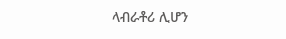ላብራቶሪ ሊሆን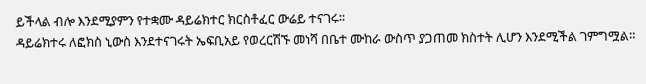ይችላል ብሎ እንደሚያምን የተቋሙ ዳይሬክተር ክርስቶፈር ውሬይ ተናገሩ።
ዳይሬክተሩ ለፎክስ ኒውስ እንደተናገሩት ኤፍቢአይ የወረርሽኙ መነሻ በቤተ ሙከራ ውስጥ ያጋጠመ ክስተት ሊሆን እንደሚችል ገምግሟል።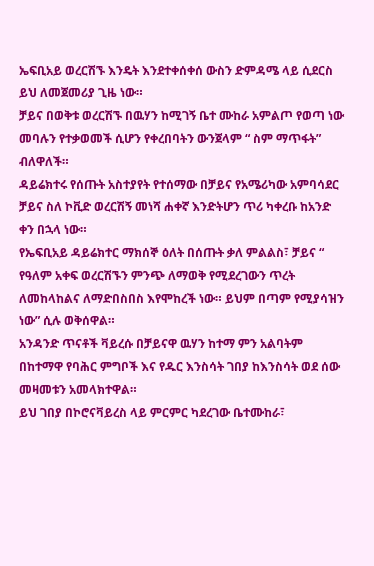ኤፍቢአይ ወረርሽኙ እንዴት እንደተቀሰቀሰ ውስን ድምዳሜ ላይ ሲደርስ ይህ ለመጀመሪያ ጊዜ ነው።
ቻይና በወቅቱ ወረርሽኙ በዉሃን ከሚገኝ ቤተ ሙከራ አምልጦ የወጣ ነው መባሉን የተቃወመች ሲሆን የቀረበባትን ውንጀላም “ ስም ማጥፋት” ብለዋለች።
ዳይሬክተሩ የሰጡት አስተያየት የተሰማው በቻይና የአሜሪካው አምባሳደር ቻይና ስለ ኮቪድ ወረርሽኝ መነሻ ሐቀኛ እንድትሆን ጥሪ ካቀረቡ ከአንድ ቀን በኋላ ነው።
የኤፍቢአይ ዳይሬክተር ማክሰኞ ዕለት በሰጡት ቃለ ምልልስ፣ ቻይና “ የዓለም አቀፍ ወረርሽኙን ምንጭ ለማወቅ የሚደረገውን ጥረት ለመከላከልና ለማድበስበስ እየሞከረች ነው። ይህም በጣም የሚያሳዝን ነው” ሲሉ ወቅሰዋል።
አንዳንድ ጥናቶች ቫይረሱ በቻይናዋ ዉሃን ከተማ ምን አልባትም በከተማዋ የባሕር ምግቦች እና የዱር እንስሳት ገበያ ከእንስሳት ወደ ሰው መዛመቱን አመላክተዋል።
ይህ ገበያ በኮሮናቫይረስ ላይ ምርምር ካደረገው ቤተሙከራ፣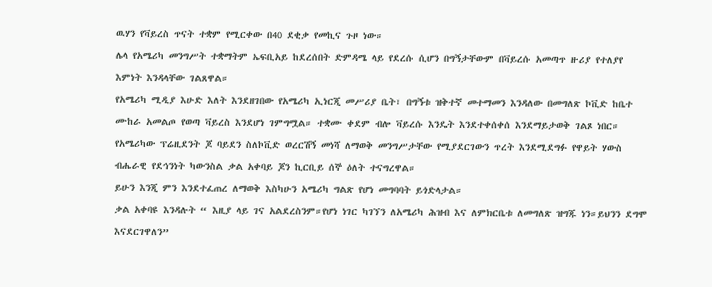ዉሃን የቫይረስ ጥናት ተቋም የሚርቀው በ40 ደቂቃ የመኪና ጉዞ ነው።
ሌላ የአሜሪካ መንግሥት ተቋማትም ኤፍቢአይ ከደረሰበት ድምዳሜ ላይ የደረሱ ሲሆን በግኝታቸውም በቫይረሱ አመጣጥ ዙሪያ የተለያየ እምነት እንዳላቸው ገልጸዋል።
የአሜሪካ ሚዲያ እሁድ እለት እንደዘገበው የአሜሪካ ኢነርጂ መሥሪያ ቤት፣ በግኝቱ ዝቅተኛ መተማመን እንዳለው በመግለጽ ኮቪድ ከቤተ ሙከራ አመልጦ የወጣ ቫይረስ እንደሆነ ገምግሟል። ተቋሙ ቀደም ብሎ ቫይረሱ እንዴት እንደተቀሰቀሰ እንደማይታወቅ ገልጾ ነበር።
የአሜሪካው ፕሬዚደንት ጆ ባይደን ስለኮቪድ ወረርሽኝ መነሻ ለማወቅ መንግሥታቸው የሚያደርገውን ጥረት እንደሚደግፉ የዋይት ሃውስ ብሔራዊ የደኅንነት ካውንስል ቃል አቀባይ ጆን ኪርቢይ ሰኞ ዕለት ተናግረዋል።
ይሁን እንጂ ምን እንደተፈጠረ ለማወቅ እስካሁን አሜሪካ ግልጽ የሆነ መግባባት ይጎድላታል።
ቃል አቀባዩ እንዳሉት “ እዚያ ላይ ገና አልደረስንም።የሆነ ነገር ካገኘን ለአሜሪካ ሕዝብ እና ለምክርቤቱ ለመግለጽ ዝግጁ ነን።ይህንን ደግሞ እናደርገዋለን”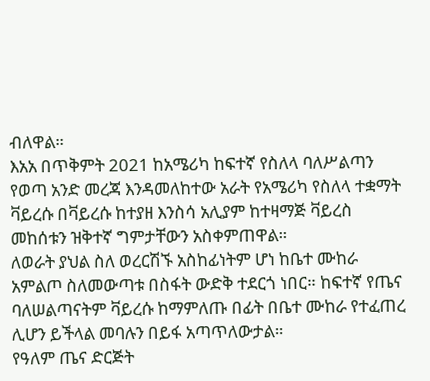ብለዋል።
እአአ በጥቅምት 2021 ከአሜሪካ ከፍተኛ የስለላ ባለሥልጣን የወጣ አንድ መረጃ እንዳመለከተው አራት የአሜሪካ የስለላ ተቋማት ቫይረሱ በቫይረሱ ከተያዘ እንስሳ አሊያም ከተዛማጅ ቫይረስ መከሰቱን ዝቅተኛ ግምታቸውን አስቀምጠዋል።
ለወራት ያህል ስለ ወረርሽኙ አስከፊነትም ሆነ ከቤተ ሙከራ አምልጦ ስለመውጣቱ በስፋት ውድቅ ተደርጎ ነበር። ከፍተኛ የጤና ባለሠልጣናትም ቫይረሱ ከማምለጡ በፊት በቤተ ሙከራ የተፈጠረ ሊሆን ይችላል መባሉን በይፋ አጣጥለውታል።
የዓለም ጤና ድርጅት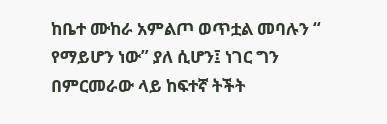ከቤተ ሙከራ አምልጦ ወጥቷል መባሉን “ የማይሆን ነው” ያለ ሲሆን፤ ነገር ግን በምርመራው ላይ ከፍተኛ ትችት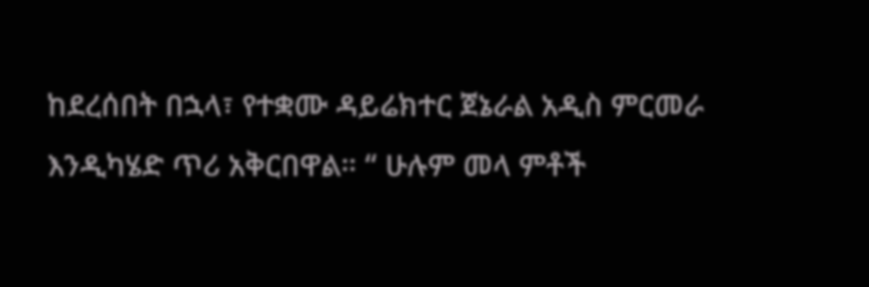ከደረሰበት በኋላ፣ የተቋሙ ዳይሬክተር ጀኔራል አዲስ ምርመራ እንዲካሄድ ጥሪ አቅርበዋል። “ ሁሉም መላ ምቶች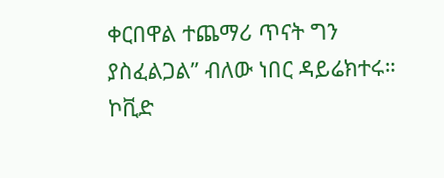ቀርበዋል ተጨማሪ ጥናት ግን ያስፈልጋል” ብለው ነበር ዳይሬክተሩ።
ኮቪድ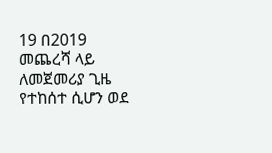19 በ2019 መጨረሻ ላይ ለመጀመሪያ ጊዜ የተከሰተ ሲሆን ወደ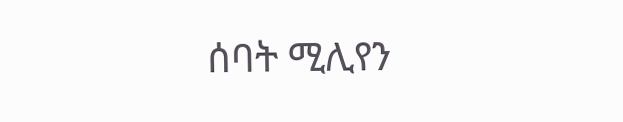ሰባት ሚሊየን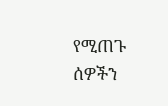የሚጠጉ ሰዎችን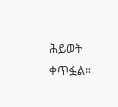ሕይወት ቀጥፏል።